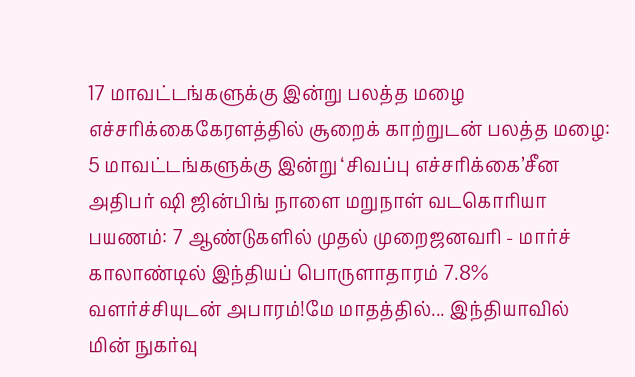17 மாவட்டங்களுக்கு இன்று பலத்த மழை எச்சரிக்கைகேரளத்தில் சூறைக் காற்றுடன் பலத்த மழை: 5 மாவட்டங்களுக்கு இன்று ‘சிவப்பு எச்சரிக்கை’சீன அதிபர் ஷி ஜின்பிங் நாளை மறுநாள் வடகொரியா பயணம்: 7 ஆண்டுகளில் முதல் முறைஜனவரி - மார்ச் காலாண்டில் இந்தியப் பொருளாதாரம் 7.8% வளர்ச்சியுடன் அபாரம்!மே மாதத்தில்... இந்தியாவில் மின் நுகர்வு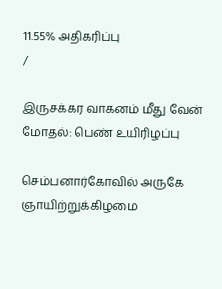11.55% அதிகரிப்பு
/

இருசக்கர வாகனம் மீது வேன் மோதல்: பெண் உயிரிழப்பு

செம்பனார்கோவில் அருகே ஞாயிற்றுக்கிழமை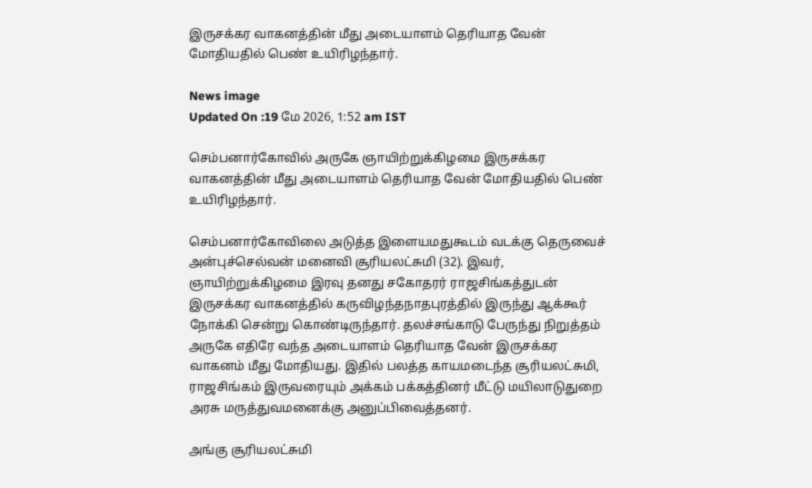இருசக்கர வாகனத்தின் மீது அடையாளம் தெரியாத வேன் மோதியதில் பெண் உயிரிழந்தார்.

News image
Updated On :19 மே 2026, 1:52 am IST

செம்பனார்கோவில் அருகே ஞாயிற்றுக்கிழமை இருசக்கர வாகனத்தின் மீது அடையாளம் தெரியாத வேன் மோதியதில் பெண் உயிரிழந்தார்.

செம்பனார்கோவிலை அடுத்த இளையமதுகூடம் வடக்கு தெருவைச் அன்புச்செல்வன் மனைவி சூரியலட்சுமி (32). இவர், ஞாயிற்றுக்கிழமை இரவு தனது சகோதரர் ராஜசிங்கத்துடன் இருசக்கர வாகனத்தில் கருவிழந்தநாதபுரத்தில் இருந்து ஆக்கூர் நோக்கி சென்று கொண்டிருந்தார். தலச்சங்காடு பேருந்து நிறுத்தம் அருகே எதிரே வந்த அடையாளம் தெரியாத வேன் இருசக்கர வாகனம் மீது மோதியது. இதில் பலத்த காயமடைந்த சூரியலட்சுமி, ராஜசிங்கம் இருவரையும் அக்கம் பக்கத்தினர் மீட்டு மயிலாடுதுறை அரசு மருத்துவமனைக்கு அனுப்பிவைத்தனர்.

அங்கு சூரியலட்சுமி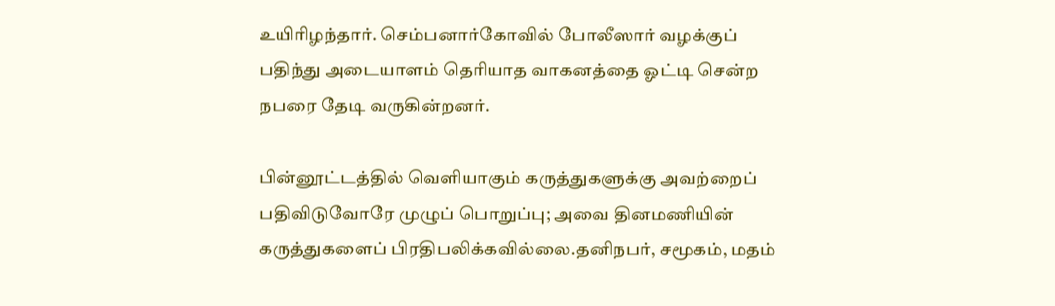உயிரிழந்தார். செம்பனார்கோவில் போலீஸார் வழக்குப் பதிந்து அடையாளம் தெரியாத வாகனத்தை ஓட்டி சென்ற நபரை தேடி வருகின்றனர்.

பின்னூட்டத்தில் வெளியாகும் கருத்துகளுக்கு அவற்றைப் பதிவிடுவோரே முழுப் பொறுப்பு; அவை தினமணியின் கருத்துகளைப் பிரதிபலிக்கவில்லை.தனிநபர், சமூகம், மதம்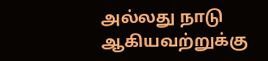அல்லது நாடு ஆகியவற்றுக்கு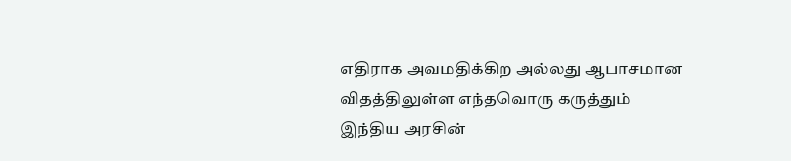எதிராக அவமதிக்கிற அல்லது ஆபாசமான விதத்திலுள்ள எந்தவொரு கருத்தும் இந்திய அரசின்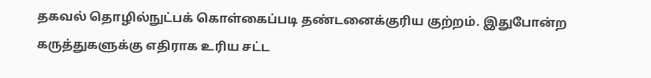தகவல் தொழில்நுட்பக் கொள்கைப்படி தண்டனைக்குரிய குற்றம். இதுபோன்ற கருத்துகளுக்கு எதிராக உரிய சட்ட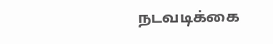நடவடிக்கை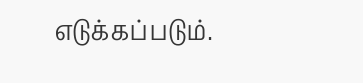எடுக்கப்படும்.